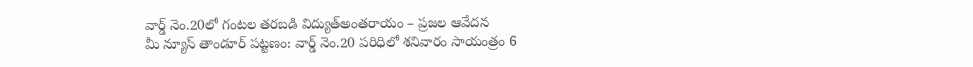వార్డ్ నెం.20లో గంటల తరబడి విద్యుత్అంతరాయం – ప్రజల ఆవేదన
మీ న్యూస్ తాండూర్ పట్టణం: వార్డ్ నెం.20 పరిధిలో శనివారం సాయంత్రం 6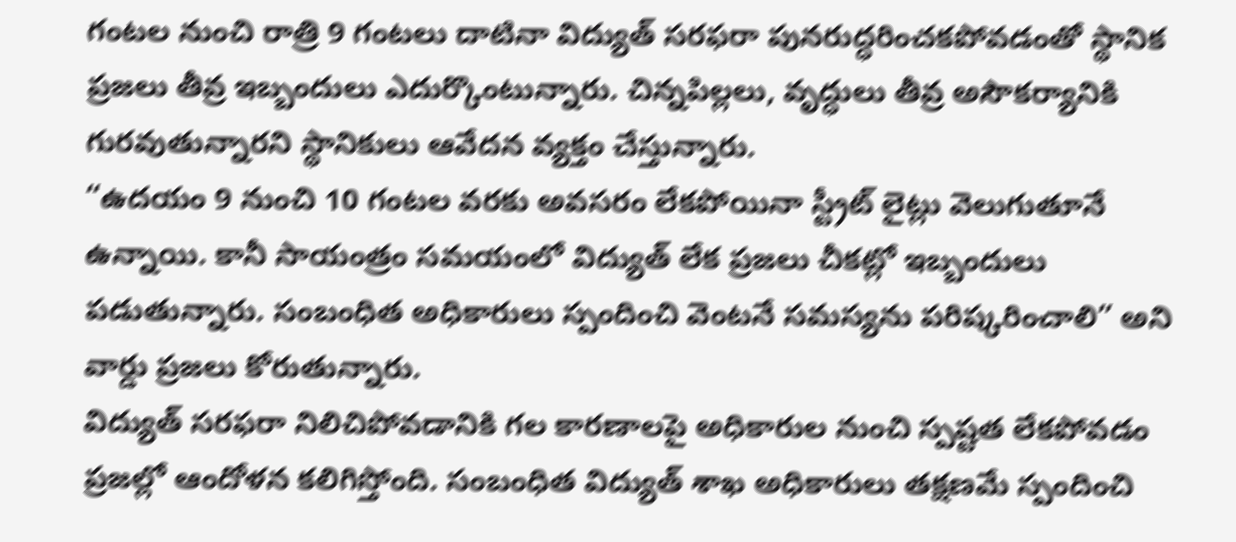గంటల నుంచి రాత్రి 9 గంటలు దాటినా విద్యుత్ సరఫరా పునరుద్ధరించకపోవడంతో స్థానిక ప్రజలు తీవ్ర ఇబ్బందులు ఎదుర్కొంటున్నారు. చిన్నపిల్లలు, వృద్ధులు తీవ్ర అసౌకర్యానికి గురవుతున్నారని స్థానికులు ఆవేదన వ్యక్తం చేస్తున్నారు.
“ఉదయం 9 నుంచి 10 గంటల వరకు అవసరం లేకపోయినా స్ట్రీట్ లైట్లు వెలుగుతూనే ఉన్నాయి. కానీ సాయంత్రం సమయంలో విద్యుత్ లేక ప్రజలు చీకట్లో ఇబ్బందులు పడుతున్నారు. సంబంధిత అధికారులు స్పందించి వెంటనే సమస్యను పరిష్కరించాలి” అని వార్డు ప్రజలు కోరుతున్నారు.
విద్యుత్ సరఫరా నిలిచిపోవడానికి గల కారణాలపై అధికారుల నుంచి స్పష్టత లేకపోవడం ప్రజల్లో ఆందోళన కలిగిస్తోంది. సంబంధిత విద్యుత్ శాఖ అధికారులు తక్షణమే స్పందించి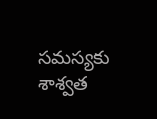సమస్యకు శాశ్వత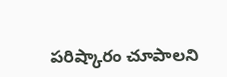పరిష్కారం చూపాలని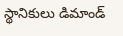స్థానికులు డిమాండ్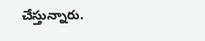చేస్తున్నారు.